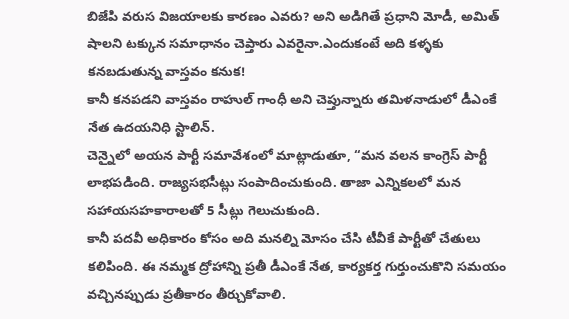బిజేపి వరుస విజయాలకు కారణం ఎవరు? అని అడిగితే ప్రధాని మోడీ, అమిత్ షాలని టక్కున సమాధానం చెప్తారు ఎవరైనా.ఎందుకంటే అది కళ్ళకు కనబడుతున్న వాస్తవం కనుక!
కానీ కనపడని వాస్తవం రాహుల్ గాంధీ అని చెప్తున్నారు తమిళనాడులో డీఎంకే నేత ఉదయనిధి స్టాలిన్.
చెన్నైలో అయన పార్టీ సమావేశంలో మాట్లాడుతూ, “మన వలన కాంగ్రెస్ పార్టీ లాభపడింది. రాజ్యసభసీట్లు సంపాదించుకుంది. తాజా ఎన్నికలలో మన సహాయసహకారాలతో 5 సీట్లు గెలుచుకుంది.
కానీ పదవీ అధికారం కోసం అది మనల్ని మోసం చేసి టీవీకే పార్టీతో చేతులు కలిపింది. ఈ నమ్మక ద్రోహాన్ని ప్రతీ డీఎంకే నేత, కార్యకర్త గుర్తుంచుకొని సమయం వచ్చినప్పుడు ప్రతీకారం తీర్చుకోవాలి.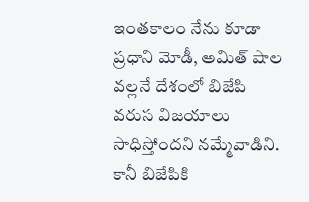ఇంతకాలం నేను కూడా ప్రధాని మోడీ, అమిత్ షాల వల్లనే దేశంలో బిజేపి వరుస విజయాలు సాధిస్తోందని నమ్మేవాడిని. కానీ బిజేపికి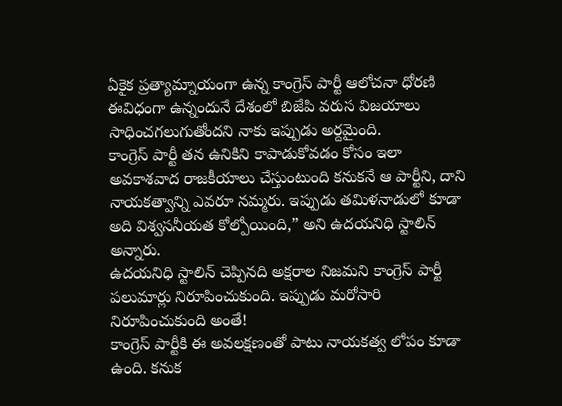ఏకైక ప్రత్యామ్నాయంగా ఉన్న కాంగ్రెస్ పార్టీ ఆలోచనా ధోరణి ఈవిధంగా ఉన్నందునే దేశంలో బిజేపి వరుస విజయాలు సాధించగలుగుతోందని నాకు ఇప్పుడు అర్దమైంది.
కాంగ్రెస్ పార్టీ తన ఉనికిని కాపాడుకోవడం కోసం ఇలా అవకాశవాద రాజకీయాలు చేస్తుంటుంది కనుకనే ఆ పార్టీని, దాని నాయకత్వాన్ని ఎవరూ నమ్మరు. ఇప్పుడు తమిళనాడులో కూడా అది విశ్వసనీయత కోల్పోయింది,” అని ఉదయనిధి స్టాలిన్ అన్నారు.
ఉదయనిధి స్టాలిన్ చెప్పినది అక్షరాల నిజమని కాంగ్రెస్ పార్టీ పలుమార్లు నిరూపించుకుంది. ఇప్పుడు మరోసారి నిరూపించుకుంది అంతే!
కాంగ్రెస్ పార్టీకి ఈ అవలక్షణంతో పాటు నాయకత్వ లోపం కూడా ఉంది. కనుక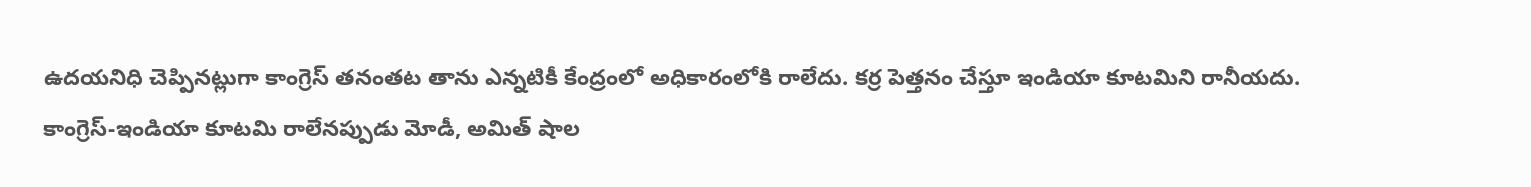ఉదయనిధి చెప్పినట్లుగా కాంగ్రెస్ తనంతట తాను ఎన్నటికీ కేంద్రంలో అధికారంలోకి రాలేదు. కర్ర పెత్తనం చేస్తూ ఇండియా కూటమిని రానీయదు.
కాంగ్రెస్-ఇండియా కూటమి రాలేనప్పుడు మోడీ, అమిత్ షాల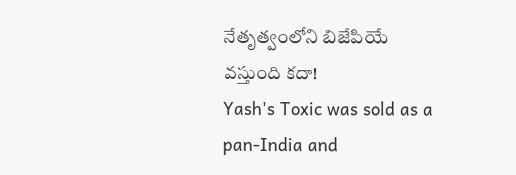నేతృత్వంలోని బిజేపియే వస్తుంది కదా!
Yash's Toxic was sold as a pan-India and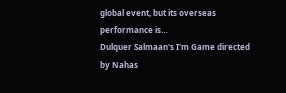global event, but its overseas performance is…
Dulquer Salmaan's I'm Game directed by Nahas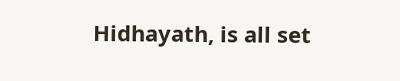Hidhayath, is all set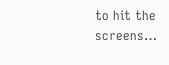to hit the screens…